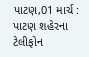પાટણ,01 માર્ચ : પાટણ શહેરના ટેલીફોન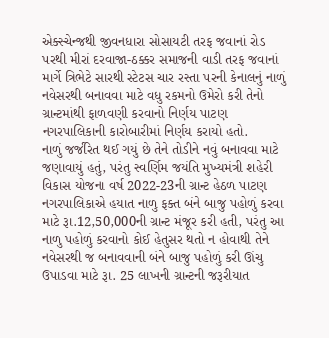એક્સ્ચેન્જથી જીવનધારા સોસાયટી તરફ જવાનાં રોડ પરથી મીરાં દરવાજા-ઠક્કર સમાજની વાડી તરફ જવાનાં માર્ગે ત્રિભેટે સારથી સ્ટેટસ ચાર રસ્તા પરની કેનાલનું નાળું નવેસરથી બનાવવા માટે વધુ રકમનો ઉમેરો કરી તેનો ગ્રાન્ટમાંથી ફાળવણી કરવાનો નિર્ણય પાટણ નગરપાલિકાની કારોબારીમાં નિર્ણય કરાયો હતો.
નાળું જર્જરિત થઈ ગયું છે તેને તોડીને નવું બનાવવા માટે જણાવાયું હતું, પરંતુ સ્વર્ણિમ જયંતિ મુખ્યમંત્રી શહેરી વિકાસ યોજના વર્ષ 2022-23ની ગ્રાન્ટ હેઠળ પાટણ નગરપાલિકાએ હયાત નાળુ ફક્ત બંને બાજુ પહોળું કરવા માટે રૂા.12,50,000ની ગ્રાન્ટ મંજૂર કરી હતી, પરંતુ આ નાળુ પહોળું કરવાનો કોઈ હેતુસર થતો ન હોવાથી તેને નવેસરથી જ બનાવવાની બંને બાજુ પહોળું કરી ઊંચુ ઉપાડવા માટે રૂા. 25 લાખની ગ્રાન્ટની જરૂરીયાત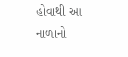હોવાથી આ નાળાનો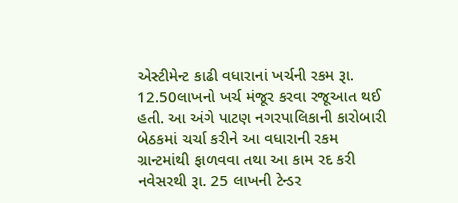એસ્ટીમેન્ટ કાઢી વધારાનાં ખર્ચની રકમ રૂા. 12.50લાખનો ખર્ચ મંજૂર કરવા રજૂઆત થઈ હતી. આ અંગે પાટણ નગરપાલિકાની કારોબારી બેઠકમાં ચર્ચા કરીને આ વધારાની રકમ ગ્રાન્ટમાંથી ફાળવવા તથા આ કામ રદ કરી નવેસરથી રૂા. 25 લાખની ટેન્ડર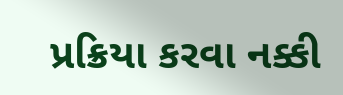પ્રક્રિયા કરવા નક્કી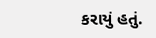કરાયું હતું.